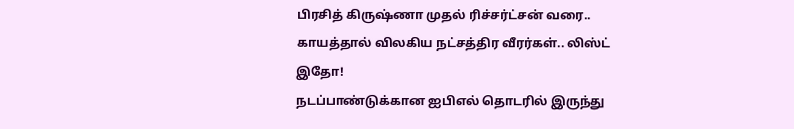பிரசித் கிருஷ்ணா முதல் ரிச்சர்ட்சன் வரை.. காயத்தால் விலகிய நட்சத்திர வீரர்கள்.. லிஸ்ட் இதோ!
நடப்பாண்டுக்கான ஐபிஎல் தொடரில் இருந்து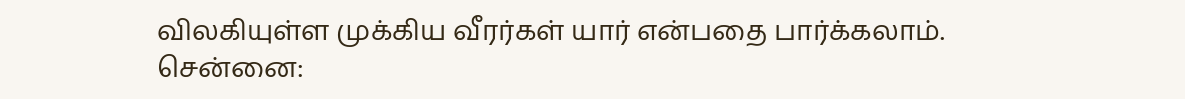விலகியுள்ள முக்கிய வீரர்கள் யார் என்பதை பார்க்கலாம்.
சென்னை: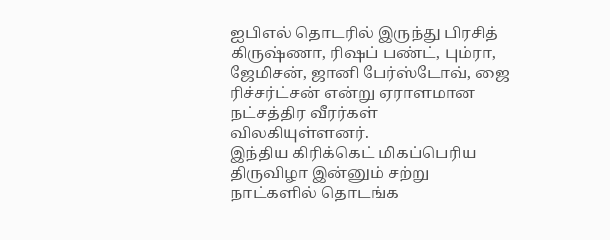ஐபிஎல் தொடரில் இருந்து பிரசித் கிருஷ்ணா, ரிஷப் பண்ட், பும்ரா, ஜேமிசன், ஜானி பேர்ஸ்டோவ், ஜை ரிச்சர்ட்சன் என்று ஏராளமான நட்சத்திர வீரர்கள் விலகியுள்ளனர்.
இந்திய கிரிக்கெட் மிகப்பெரிய திருவிழா இன்னும் சற்று நாட்களில் தொடங்க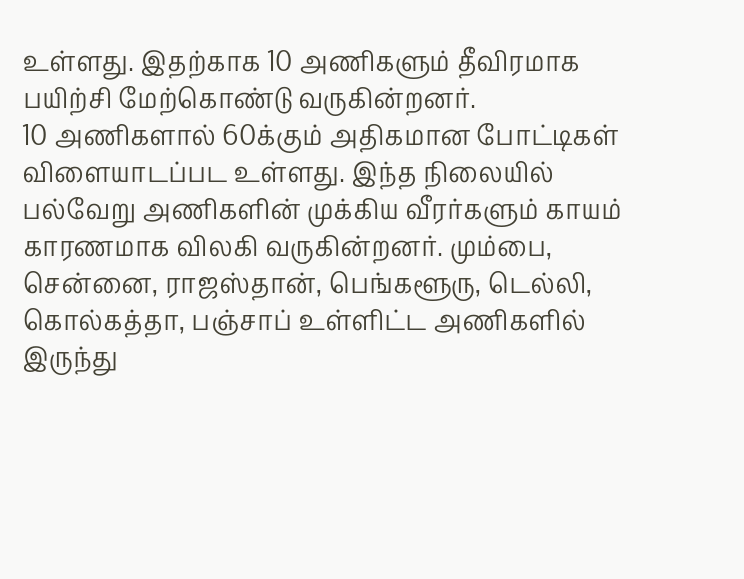உள்ளது. இதற்காக 10 அணிகளும் தீவிரமாக பயிற்சி மேற்கொண்டு வருகின்றனர்.
10 அணிகளால் 60க்கும் அதிகமான போட்டிகள் விளையாடப்பட உள்ளது. இந்த நிலையில் பல்வேறு அணிகளின் முக்கிய வீரர்களும் காயம் காரணமாக விலகி வருகின்றனர். மும்பை, சென்னை, ராஜஸ்தான், பெங்களூரு, டெல்லி, கொல்கத்தா, பஞ்சாப் உள்ளிட்ட அணிகளில் இருந்து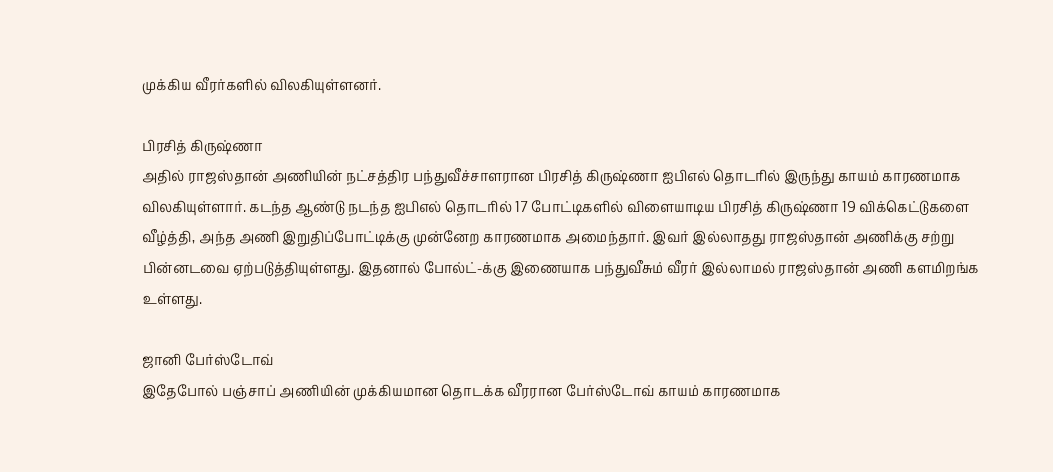முக்கிய வீரர்களில் விலகியுள்ளனர்.

பிரசித் கிருஷ்ணா
அதில் ராஜஸ்தான் அணியின் நட்சத்திர பந்துவீச்சாளரான பிரசித் கிருஷ்ணா ஐபிஎல் தொடரில் இருந்து காயம் காரணமாக விலகியுள்ளார். கடந்த ஆண்டு நடந்த ஐபிஎல் தொடரில் 17 போட்டிகளில் விளையாடிய பிரசித் கிருஷ்ணா 19 விக்கெட்டுகளை வீழ்த்தி, அந்த அணி இறுதிப்போட்டிக்கு முன்னேற காரணமாக அமைந்தார். இவர் இல்லாதது ராஜஸ்தான் அணிக்கு சற்று பின்னடவை ஏற்படுத்தியுள்ளது. இதனால் போல்ட்-க்கு இணையாக பந்துவீசும் வீரர் இல்லாமல் ராஜஸ்தான் அணி களமிறங்க உள்ளது.

ஜானி பேர்ஸ்டோவ்
இதேபோல் பஞ்சாப் அணியின் முக்கியமான தொடக்க வீரரான பேர்ஸ்டோவ் காயம் காரணமாக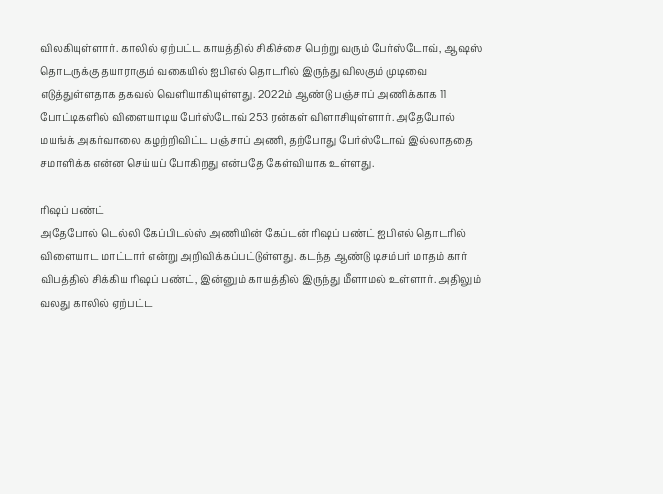விலகியுள்ளார். காலில் ஏற்பட்ட காயத்தில் சிகிச்சை பெற்று வரும் பேர்ஸ்டோவ், ஆஷஸ் தொடருக்கு தயாராகும் வகையில் ஐபிஎல் தொடரில் இருந்து விலகும் முடிவை எடுத்துள்ளதாக தகவல் வெளியாகியுள்ளது. 2022ம் ஆண்டு பஞ்சாப் அணிக்காக 11 போட்டிகளில் விளையாடிய பேர்ஸ்டோவ் 253 ரன்கள் விளாசியுள்ளார். அதேபோல் மயங்க் அகர்வாலை கழற்றிவிட்ட பஞ்சாப் அணி, தற்போது பேர்ஸ்டோவ் இல்லாததை சமாளிக்க என்ன செய்யப் போகிறது என்பதே கேள்வியாக உள்ளது.

ரிஷப் பண்ட்
அதேபோல் டெல்லி கேப்பிடல்ஸ் அணியின் கேப்டன் ரிஷப் பண்ட் ஐபிஎல் தொடரில் விளையாட மாட்டார் என்று அறிவிக்கப்பட்டுள்ளது. கடந்த ஆண்டு டிசம்பர் மாதம் கார் விபத்தில் சிக்கிய ரிஷப் பண்ட், இன்னும் காயத்தில் இருந்து மீளாமல் உள்ளார். அதிலும் வலது காலில் ஏற்பட்ட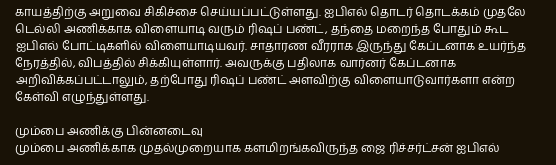காயத்திற்கு அறுவை சிகிச்சை செய்யப்பட்டுள்ளது. ஐபிஎல் தொடர் தொடக்கம் முதலே டெல்லி அணிக்காக விளையாடி வரும் ரிஷப் பண்ட், தந்தை மறைந்த போதும் கூட ஐபிஎல் போட்டிகளில் விளையாடியவர். சாதாரண வீரராக இருந்து கேப்டனாக உயர்ந்த நேரத்தில், விபத்தில் சிக்கியுள்ளார். அவருக்கு பதிலாக வார்னர் கேப்டனாக அறிவிக்கப்பட்டாலும், தற்போது ரிஷப் பண்ட் அளவிற்கு விளையாடுவார்களா என்ற கேள்வி எழுந்துள்ளது.

மும்பை அணிக்கு பின்னடைவு
மும்பை அணிக்காக முதல்முறையாக களமிறங்கவிருந்த ஜை ரிச்சர்ட்சன் ஐபிஎல்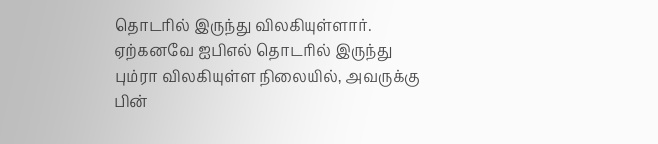தொடரில் இருந்து விலகியுள்ளார். ஏற்கனவே ஐபிஎல் தொடரில் இருந்து பும்ரா விலகியுள்ள நிலையில், அவருக்கு பின்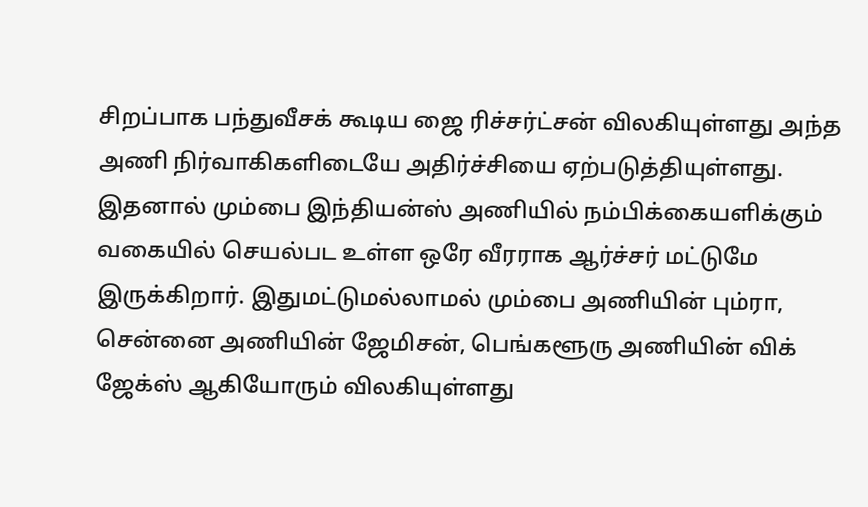சிறப்பாக பந்துவீசக் கூடிய ஜை ரிச்சர்ட்சன் விலகியுள்ளது அந்த அணி நிர்வாகிகளிடையே அதிர்ச்சியை ஏற்படுத்தியுள்ளது. இதனால் மும்பை இந்தியன்ஸ் அணியில் நம்பிக்கையளிக்கும் வகையில் செயல்பட உள்ள ஒரே வீரராக ஆர்ச்சர் மட்டுமே இருக்கிறார். இதுமட்டுமல்லாமல் மும்பை அணியின் பும்ரா, சென்னை அணியின் ஜேமிசன், பெங்களூரு அணியின் விக் ஜேக்ஸ் ஆகியோரும் விலகியுள்ளது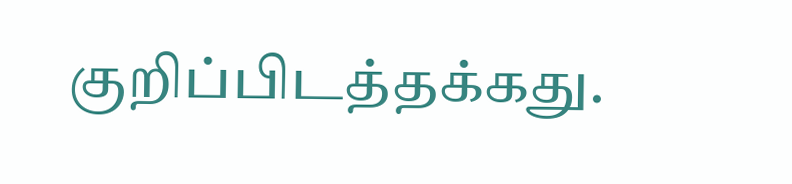குறிப்பிடத்தக்கது.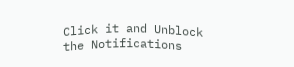Click it and Unblock the Notifications